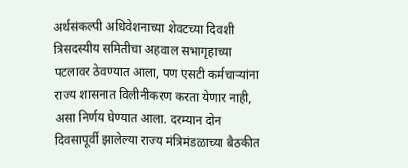अर्थसंकल्पी अधिवेशनाच्या शेवटच्या दिवशी त्रिसदस्यीय समितीचा अहवाल सभागृहाच्या पटलावर ठेवण्यात आला, पण एसटी कर्मचाऱ्यांना राज्य शासनात विलीनीकरण करता येणार नाही, असा निर्णय घेण्यात आला. दरम्यान दोन दिवसापूर्वी झालेल्या राज्य मंत्रिमंडळाच्या बैठकीत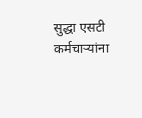सुद्धा एसटी कर्मचाऱ्यांना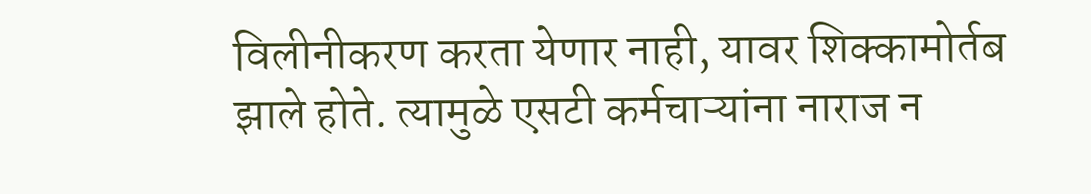विलीनीकरण करता येणार नाही, यावर शिक्कामोर्तब झाले होते. त्यामुळे एसटी कर्मचाऱ्यांना नाराज न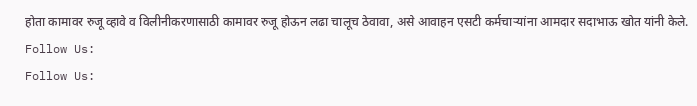होता कामावर रुजू व्हावे व विलीनीकरणासाठी कामावर रुजू होऊन लढा चालूच ठेवावा, असे आवाहन एसटी कर्मचाऱ्यांना आमदार सदाभाऊ खोत यांनी केले.
Follow Us:
Follow Us: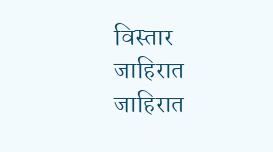विस्तार
जाहिरात
जाहिरात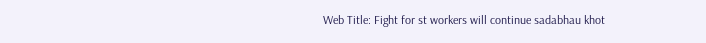Web Title: Fight for st workers will continue sadabhau khot